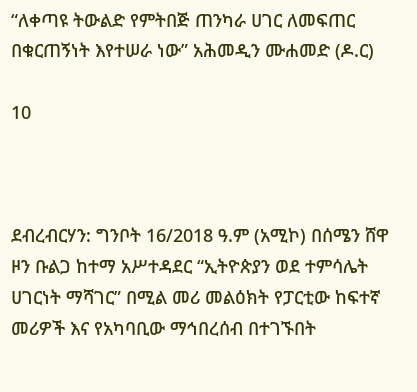“ለቀጣዩ ትውልድ የምትበጅ ጠንካራ ሀገር ለመፍጠር በቁርጠኝነት እየተሠራ ነው” አሕመዲን ሙሐመድ (ዶ.ር)

10



ደብረብርሃን: ግንቦት 16/2018 ዓ.ም (አሚኮ) በሰሜን ሸዋ ዞን ቡልጋ ከተማ አሥተዳደር “ኢትዮጵያን ወደ ተምሳሌት ሀገርነት ማሻገር” በሚል መሪ መልዕክት የፓርቲው ከፍተኛ መሪዎች እና የአካባቢው ማኅበረሰብ በተገኙበት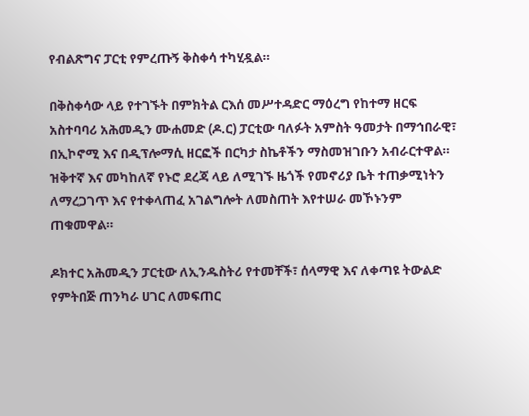የብልጽግና ፓርቲ የምረጡኝ ቅስቀሳ ተካሂዷል።

በቅስቀሳው ላይ የተገኙት በምክትል ርእሰ መሥተዳድር ማዕረግ የከተማ ዘርፍ አስተባባሪ አሕመዲን ሙሐመድ (ዶ.ር) ፓርቲው ባለፉት አምስት ዓመታት በማኅበራዊ፣ በኢኮኖሚ እና በዲፕሎማሲ ዘርፎች በርካታ ስኬቶችን ማስመዝገቡን አብራርተዋል። ዝቅተኛ እና መካከለኛ የኑሮ ደረጃ ላይ ለሚገኙ ዜጎች የመኖሪያ ቤት ተጠቃሚነትን ለማረጋገጥ እና የተቀላጠፈ አገልግሎት ለመስጠት እየተሠራ መኾኑንም ጠቁመዋል።

ዶክተር አሕመዲን ፓርቲው ለኢንዱስትሪ የተመቸች፣ ሰላማዊ እና ለቀጣዩ ትውልድ የምትበጅ ጠንካራ ሀገር ለመፍጠር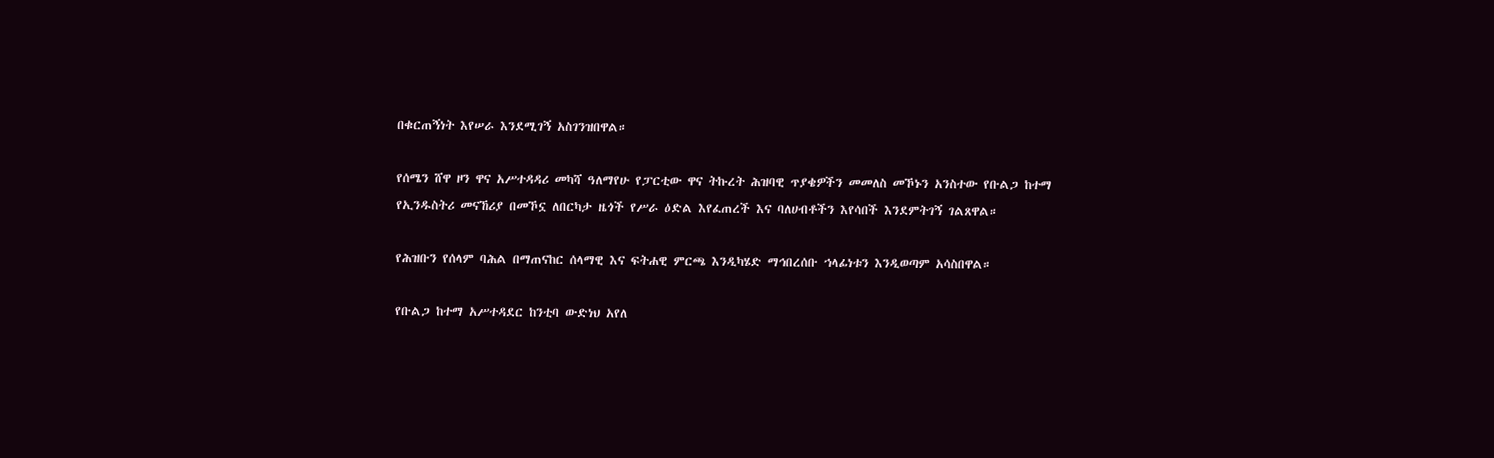በቁርጠኝነት እየሠራ እንደሚገኝ አስገንዝበዋል።

የሰሜን ሸዋ ዞን ዋና አሥተዳዳሪ መካሻ ዓለማየሁ የፓርቲው ዋና ትኩረት ሕዝባዊ ጥያቄዎችን መመለስ መኾኑን አንስተው የቡልጋ ከተማ የኢንዱስትሪ መናኸሪያ በመኾኗ ለበርካታ ዜጎች የሥራ ዕድል እየፈጠረች እና ባለሀብቶችን እየሳበች እንደምትገኝ ገልጸዋል።

የሕዝቡን የሰላም ባሕል በማጠናከር ሰላማዊ እና ፍትሐዊ ምርጫ እንዲካሄድ ማኅበረሰቡ ኀላፊነቱን እንዲወጣም አሳስበዋል።

የቡልጋ ከተማ አሥተዳደር ከንቲባ ውድነህ አየለ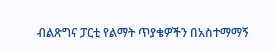ብልጽግና ፓርቲ የልማት ጥያቄዎችን በአስተማማኝ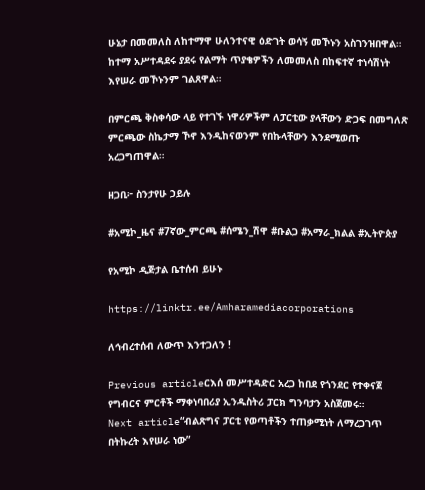ሁኔታ በመመለስ ለከተማዋ ሁለንተናዊ ዕድገት ወሳኝ መኾኑን አስገንዝበዋል። ከተማ አሥተዳደሩ ያደሩ የልማት ጥያቄዎችን ለመመለስ በከፍተኛ ተነሳሽነት እየሠራ መኾኑንም ገልጸዋል።

በምርጫ ቅስቀሳው ላይ የተገኙ ነዋሪዎችም ለፓርቲው ያላቸውን ድጋፍ በመግለጽ ምርጫው ስኬታማ ኾኖ እንዲከናወንም የበኩላቸውን እንደሚወጡ አረጋግጠዋል።

ዘጋቢ፦ ስንታየሁ ኃይሉ

#አሚኮ_ዜና #7ኛው_ምርጫ #ሰሜን_ሽዋ #ቡልጋ #አማራ_ክልል #ኢትዮጵያ

የአሚኮ ዲጅታል ቤተሰብ ይሁኑ

https://linktr.ee/Amharamediacorporations

ለኅብረተሰብ ለውጥ እንተጋለን !

Previous articleርእሰ መሥተዳድር አረጋ ከበደ የጎንደር የተቀናጀ የግብርና ምርቶች ማቀነባበሪያ ኢንዱስትሪ ፓርክ ግንባታን አስጀመሩ።
Next article“ብልጽግና ፓርቲ የወጣቶችን ተጠቃሚነት ለማረጋገጥ በትኩረት እየሠራ ነው”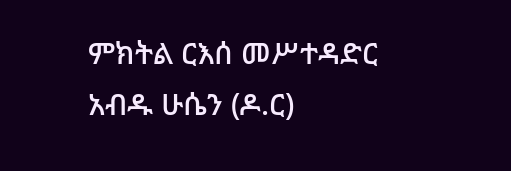ምክትል ርእሰ መሥተዳድር አብዱ ሁሴን (ዶ.ር)